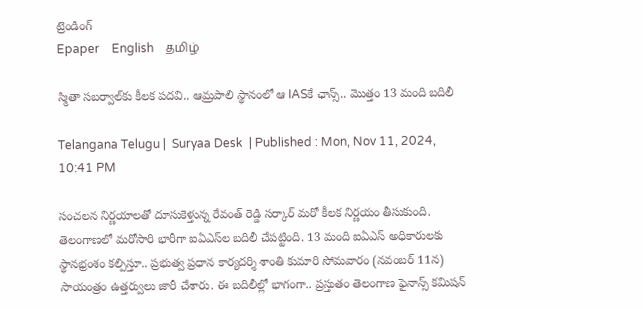ట్రెండింగ్
Epaper    English    தமிழ்

స్మితా సబర్వాల్‌కు కీలక పదవి.. ఆమ్రపాలి స్థానంలో ఆ IASకే ఛాన్స్.. మొత్తం 13 మంది బదిలీ

Telangana Telugu |  Suryaa Desk  | Published : Mon, Nov 11, 2024, 10:41 PM

సంచలన నిర్ణయాలతో దూసుకెళ్తున్న రేవంత్ రెడ్డి సర్కార్ మరో కీలక నిర్ణయం తీసుకుంది. తెలంగాణలో మరోసారి భారీగా ఐఏఎస్‌ల బదిలీ చేపట్టింది. 13 మంది ఐఏఎస్ అధికారులకు స్థానభ్రంశం కల్పిస్తూ.. ప్రభుత్వ ప్రధాన కార్యదర్శి శాంతి కుమారి సోమవారం (నవంబర్ 11న) సాయంత్రం ఉత్తర్వులు జారీ చేశారు. ఈ బదిలీల్లో భాగంగా.. ప్రస్తుతం తెలంగాణ ఫైనాన్స్ కమిషన్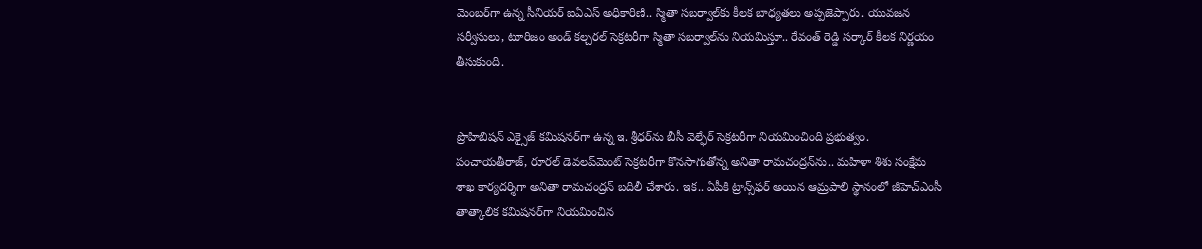మెంబర్‌గా ఉన్న సీనియర్ ఐఏఎస్‌ అధికారిణి.. స్మితా సబర్వాల్‌కు కీలక బాధ్యతలు అప్పజెప్పారు. యువజన సర్వీసులు, టూరిజం అండ్ కల్చరల్ సెక్రటరీగా స్మితా సబర్వాల్‌ను నియమిస్తూ.. రేవంత్ రెడ్డి సర్కార్ కీలక నిర్ణయం తీసుకుంది.


ప్రొహిబిషన్‌ ఎక్సైజ్‌ కమిషనర్‌‌గా ఉన్న ఇ. శ్రీధర్‌‌ను బీసీ వెల్ఫేర్‌ సెక్రటరీగా నియమించింది ప్రభుత్వం. పంచాయతీరాజ్‌, రూరల్‌ డెవలప్‌మెంట్‌ సెక్రటరీగా కొనసాగుతోన్న అనితా రామచంద్రన్‌‌ను.. మహిళా శిశు సంక్షేమ శాఖ కార్యదర్శిగా అనితా రామచంద్రన్ బదిలీ చేశారు. ఇక.. ఏపీకి ట్రాన్స్‌ఫర్ అయిన ఆమ్రపాలి స్థానంలో జీహెచ్‌ఎంసీ తాత్కాలిక కమిషనర్‌‌గా నియమించిన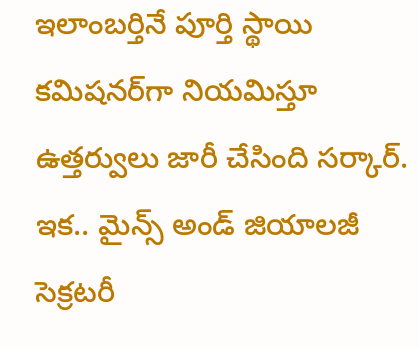ఇలాంబర్తినే పూర్తి స్థాయి కమిషనర్‌గా నియమిస్తూ ఉత్తర్వులు జారీ చేసింది సర్కార్. ఇక.. మైన్స్‌ అండ్‌ జియాలజీ సెక్రటరీ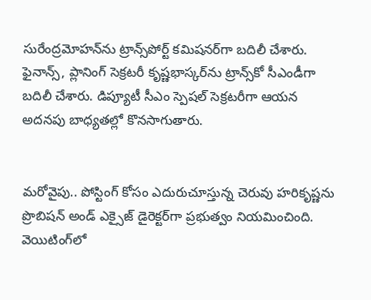సురేంద్రమోహన్‌‌ను ట్రాన్స్‌‌పోర్ట్‌ కమిషనర్‌‌గా బదిలీ చేశారు. ఫైనాన్స్‌, ప్లానింగ్‌ సెక్రటరీ కృష్ణభాస్కర్‌‌ను ట్రాన్స్‌‌కో సీఎండీగా బదిలీ చేశారు. డిప్యూటీ సీఎం స్పెషల్‌ సెక్రటరీగా ఆయన అదనపు బాధ్యతల్లో కొనసాగుతారు.


మరోవైపు.. పోస్టింగ్ కోసం ఎదురుచూస్తున్న చెరువు హరికృష్ణను ప్రొబిషన్‌ అండ్‌ ఎక్సైజ్‌ డైరెక్టర్‌‌గా ప్రభుత్వం నియమించింది. వెయిటింగ్‌‌లో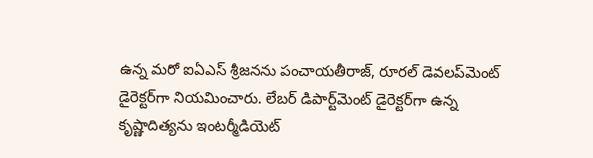ఉన్న మరో ఐఏఎస్ శ్రీజనను పంచాయతీరాజ్‌, రూరల్‌ డెవలప్‌మెంట్‌ డైరెక్టర్‌‌గా నియమించారు. లేబర్‌ డిపార్ట్‌మెంట్‌ డైరెక్టర్‌‌గా ఉన్న కృష్ణాదిత్యను ఇంటర్మీడియెట్‌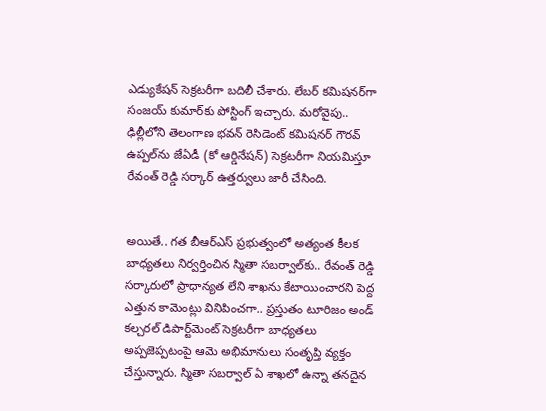ఎడ్యుకేషన్‌ సెక్రటరీగా బదిలీ చేశారు. లేబర్‌ కమిషనర్‌‌గా సంజయ్‌ కుమార్‌‌కు పోస్టింగ్‌ ఇచ్చారు. మరోవైపు.. ఢిల్లీలోని తెలంగాణ భవన్‌ రెసిడెంట్‌ కమిషనర్‌ గౌరవ్‌ ఉప్పల్‌‌ను జేఏడీ (కో ఆర్డినేషన్‌) సెక్రటరీగా నియమిస్తూ రేవంత్ రెడ్డి సర్కార్ ఉత్తర్వులు జారీ చేసింది.


అయితే.. గత బీఆర్ఎస్ ప్రభుత్వంలో అత్యంత కీలక బాధ్యతలు నిర్వర్తించిన స్మితా సబర్వాల్‌కు.. రేవంత్ రెడ్డి సర్కారులో ప్రాధాన్యత లేని శాఖను కేటాయించారని పెద్ద ఎత్తున కామెంట్లు వినిపించగా.. ప్రస్తుతం టూరిజం అండ్ కల్చరల్ డిపార్ట్‌మెంట్ సెక్రటరీగా బాధ్యతలు అప్పజెప్పటంపై ఆమె అభిమానులు సంతృప్తి వ్యక్తం చేస్తున్నారు. స్మితా సబర్వాల్ ఏ శాఖలో ఉన్నా తనదైన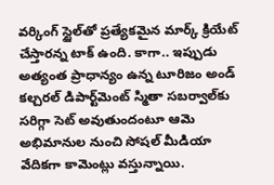వర్కింగ్ స్టైల్‌తో ప్రత్యేకమైన మార్క్ క్రియేట్ చేస్తారన్న టాక్ ఉంది. కాగా.. ఇప్పుడు అత్యంత ప్రాధాన్యం ఉన్న టూరిజం అండ్ కల్చరల్ డిపార్ట్‌మెంట్ స్మితా సబర్వాల్‌కు సరిగ్గా సెట్ అవుతుందంటూ ఆమె అభిమానుల నుంచి సోషల్ మీడియా వేదికగా కామెంట్లు వస్తున్నాయి.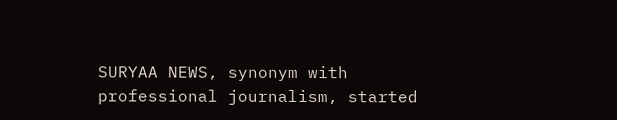SURYAA NEWS, synonym with professional journalism, started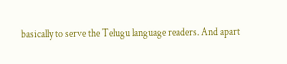basically to serve the Telugu language readers. And apart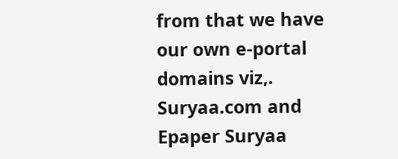from that we have our own e-portal domains viz,. Suryaa.com and Epaper Suryaa